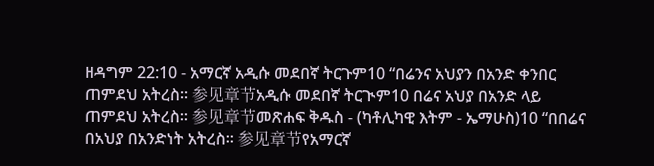ዘዳግም 22:10 - አማርኛ አዲሱ መደበኛ ትርጉም10 “በሬንና አህያን በአንድ ቀንበር ጠምደህ አትረስ። 参见章节አዲሱ መደበኛ ትርጒም10 በሬና አህያ በአንድ ላይ ጠምደህ አትረስ። 参见章节መጽሐፍ ቅዱስ - (ካቶሊካዊ እትም - ኤማሁስ)10 “በበሬና በአህያ በአንድነት አትረስ። 参见章节የአማርኛ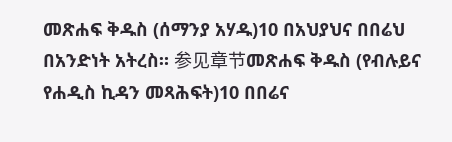መጽሐፍ ቅዱስ (ሰማንያ አሃዱ)10 በአህያህና በበሬህ በአንድነት አትረስ። 参见章节መጽሐፍ ቅዱስ (የብሉይና የሐዲስ ኪዳን መጻሕፍት)10 በበሬና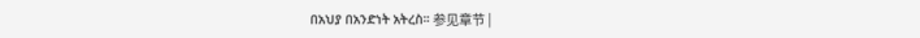በአህያ በአንድነት አትረስ። 参见章节 |